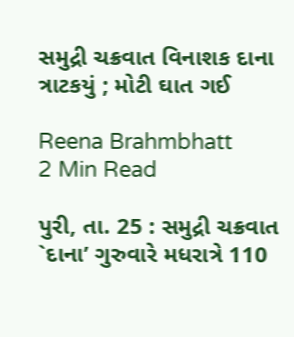સમુદ્રી ચક્રવાત વિનાશક દાના ત્રાટકયું ; મોટી ઘાત ગઈ

Reena Brahmbhatt
2 Min Read

પુરી, તા. 25 : સમુદ્રી ચક્રવાત `દાના’ ગુરુવારે મધરાત્રે 110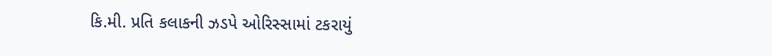કિ.મી. પ્રતિ કલાકની ઝડપે ઓરિસ્સામાં ટકરાયું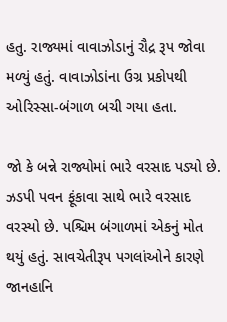હતુ. રાજ્યમાં વાવાઝોડાનું રૌદ્ર રૂપ જોવા મળ્યું હતું. વાવાઝોડાંના ઉગ્ર પ્રકોપથી ઓરિસ્સા-બંગાળ બચી ગયા હતા.

જો કે બન્ને રાજ્યોમાં ભારે વરસાદ પડ્યો છે. ઝડપી પવન ફૂંકાવા સાથે ભારે વરસાદ વરસ્યો છે. પશ્ચિમ બંગાળમાં એકનું મોત થયું હતું. સાવચેતીરૂપ પગલાંઓને કારણે જાનહાનિ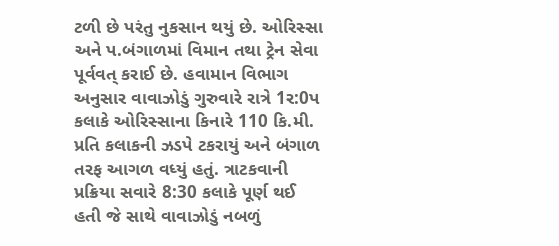ટળી છે પરંતુ નુકસાન થયું છે. ઓરિસ્સા અને પ.બંગાળમાં વિમાન તથા ટ્રેન સેવા પૂર્વવત્ કરાઈ છે. હવામાન વિભાગ અનુસાર વાવાઝોડું ગુરુવારે રાત્રે 1ર:0પ કલાકે ઓરિસ્સાના કિનારે 110 કિ.મી. પ્રતિ કલાકની ઝડપે ટકરાયું અને બંગાળ તરફ આગળ વધ્યું હતું. ત્રાટકવાની પ્રક્રિયા સવારે 8:30 કલાકે પૂર્ણ થઈ હતી જે સાથે વાવાઝોડું નબળું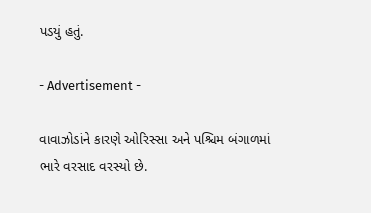પડયું હતું.

- Advertisement -

વાવાઝોડાંને કારણે ઓરિસ્સા અને પશ્ચિમ બંગાળમાં ભારે વરસાદ વરસ્યો છે.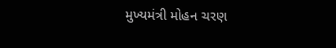મુખ્યમંત્રી મોહન ચરણ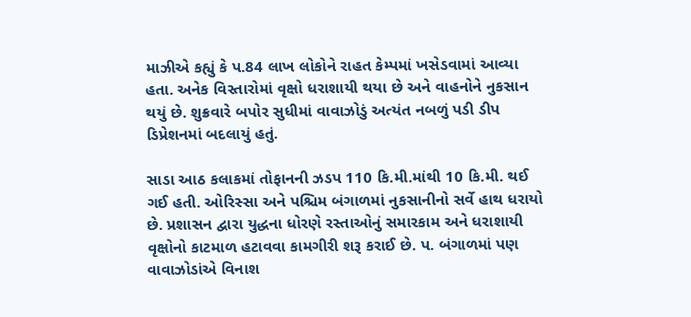માઝીએ કહ્યું કે પ.84 લાખ લોકોને રાહત કેમ્પમાં ખસેડવામાં આવ્યા હતા. અનેક વિસ્તારોમાં વૃક્ષો ધરાશાયી થયા છે અને વાહનોને નુકસાન થયું છે. શુક્રવારે બપોર સુધીમાં વાવાઝોડું અત્યંત નબળું પડી ડીપ ડિપ્રેશનમાં બદલાયું હતું.

સાડા આઠ કલાકમાં તોફાનની ઝડપ 110 કિ.મી.માંથી 10 કિ.મી. થઈ ગઈ હતી. ઓરિસ્સા અને પશ્ચિમ બંગાળમાં નુકસાનીનો સર્વે હાથ ધરાયો છે. પ્રશાસન દ્વારા યુદ્ધના ધોરણે રસ્તાઓનું સમારકામ અને ધરાશાયી વૃક્ષોનો કાટમાળ હટાવવા કામગીરી શરૂ કરાઈ છે. પ. બંગાળમાં પણ વાવાઝોડાંએ વિનાશ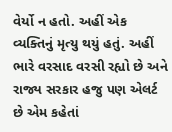વેર્યો ન હતો. અહીં એક વ્યક્તિનું મૃત્યુ થયું હતું. અહીં ભારે વરસાદ વરસી રહ્યો છે અને રાજ્ય સરકાર હજુ પણ એલર્ટ છે એમ કહેતાં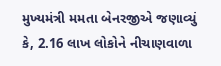મુખ્યમંત્રી મમતા બેનરજીએ જણાવ્યું કે, 2.16 લાખ લોકોને નીચાણવાળા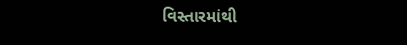વિસ્તારમાંથી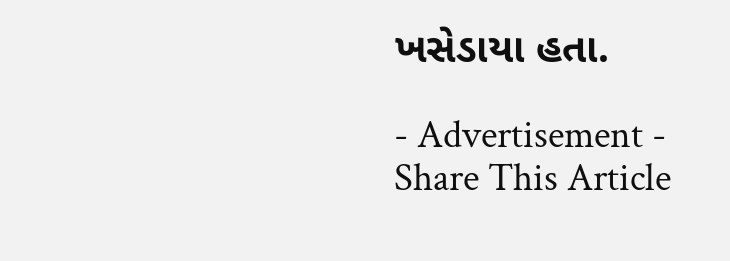ખસેડાયા હતા.

- Advertisement -
Share This Article